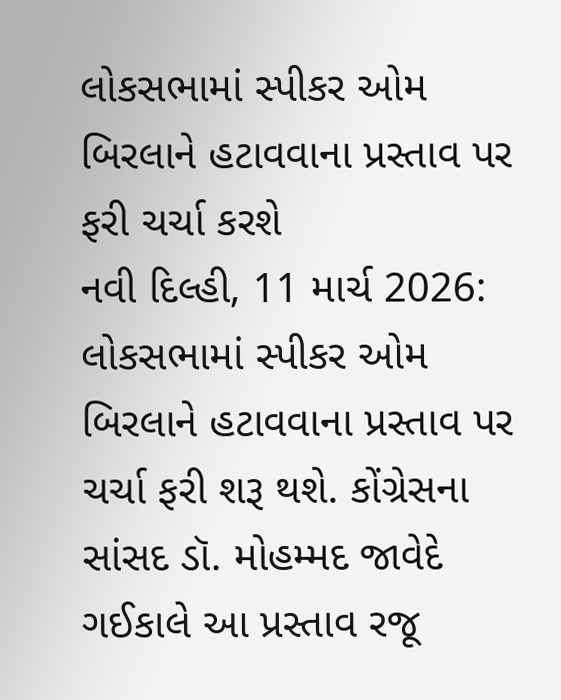લોકસભામાં સ્પીકર ઓમ બિરલાને હટાવવાના પ્રસ્તાવ પર ફરી ચર્ચા કરશે
નવી દિલ્હી, 11 માર્ચ 2026: લોકસભામાં સ્પીકર ઓમ બિરલાને હટાવવાના પ્રસ્તાવ પર ચર્ચા ફરી શરૂ થશે. કોંગ્રેસના સાંસદ ડૉ. મોહમ્મદ જાવેદે ગઈકાલે આ પ્રસ્તાવ રજૂ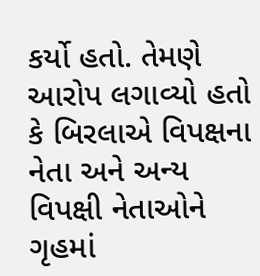કર્યો હતો. તેમણે આરોપ લગાવ્યો હતો કે બિરલાએ વિપક્ષના નેતા અને અન્ય વિપક્ષી નેતાઓને ગૃહમાં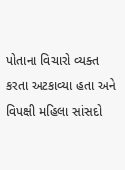પોતાના વિચારો વ્યક્ત કરતા અટકાવ્યા હતા અને વિપક્ષી મહિલા સાંસદો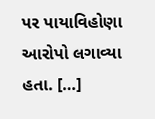પર પાયાવિહોણા આરોપો લગાવ્યા હતા. […]